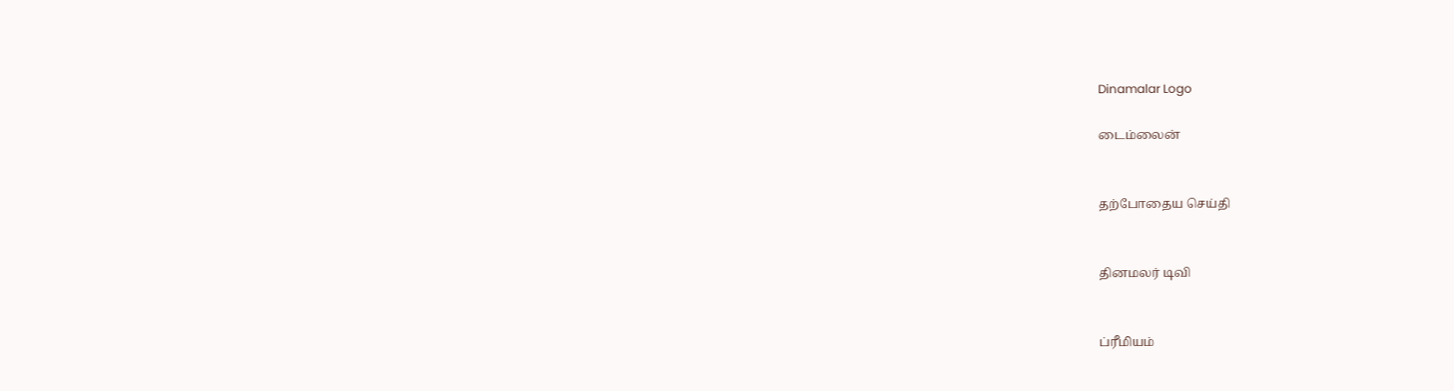Dinamalar Logo

டைம்லைன்


தற்போதைய செய்தி


தினமலர் டிவி


ப்ரீமியம்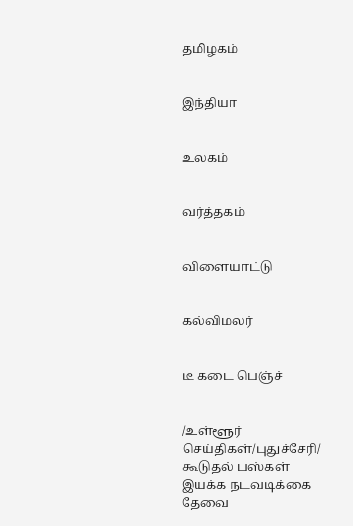தமிழகம்


இந்தியா


உலகம்


வர்த்தகம்


விளையாட்டு


கல்விமலர்


டீ கடை பெஞ்ச்


/உள்ளூர் செய்திகள்/புதுச்சேரி/ கூடுதல் பஸ்கள் இயக்க நடவடிக்கை தேவை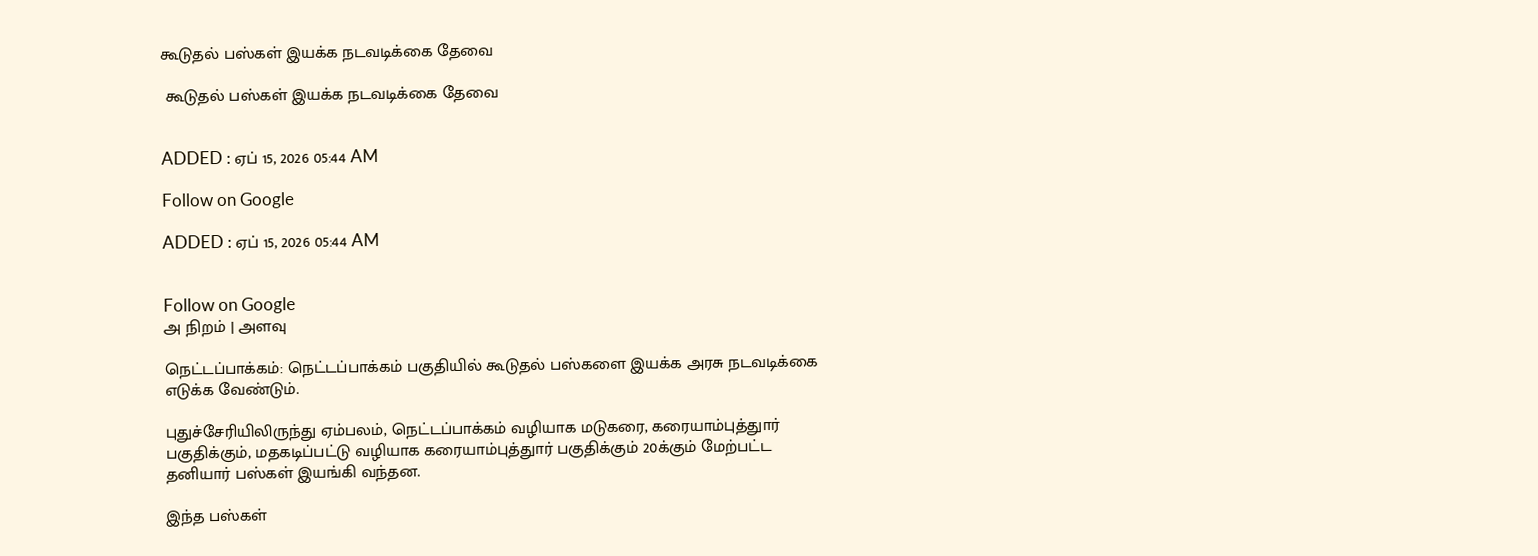கூடுதல் பஸ்கள் இயக்க நடவடிக்கை தேவை

 கூடுதல் பஸ்கள் இயக்க நடவடிக்கை தேவை


ADDED : ஏப் 15, 2026 05:44 AM

Follow on Google

ADDED : ஏப் 15, 2026 05:44 AM


Follow on Google
அ நிறம் | அளவு

நெட்டப்பாக்கம்: நெட்டப்பாக்கம் பகுதியில் கூடுதல் பஸ்களை இயக்க அரசு நடவடிக்கை எடுக்க வேண்டும்.

புதுச்சேரியிலிருந்து ஏம்பலம், நெட்டப்பாக்கம் வழியாக மடுகரை, கரையாம்புத்துார் பகுதிக்கும், மதகடிப்பட்டு வழியாக கரையாம்புத்துார் பகுதிக்கும் 20க்கும் மேற்பட்ட தனியார் பஸ்கள் இயங்கி வந்தன.

இந்த பஸ்கள்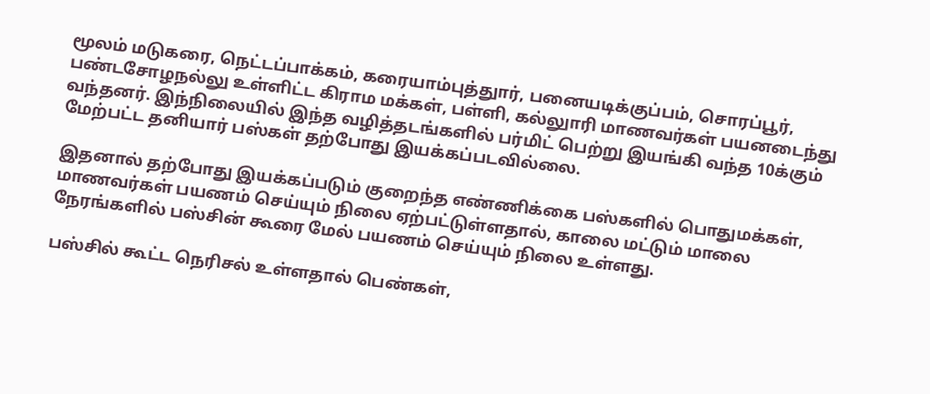மூலம் மடுகரை, நெட்டப்பாக்கம், கரையாம்புத்துார், பனையடிக்குப்பம், சொரப்பூர், பண்டசோழநல்லு உள்ளிட்ட கிராம மக்கள், பள்ளி, கல்லுாரி மாணவர்கள் பயனடைந்து வந்தனர். இந்நிலையில் இந்த வழித்தடங்களில் பர்மிட் பெற்று இயங்கி வந்த 10க்கும் மேற்பட்ட தனியார் பஸ்கள் தற்போது இயக்கப்படவில்லை.

இதனால் தற்போது இயக்கப்படும் குறைந்த எண்ணிக்கை பஸ்களில் பொதுமக்கள், மாணவர்கள் பயணம் செய்யும் நிலை ஏற்பட்டுள்ளதால், காலை மட்டும் மாலை நேரங்களில் பஸ்சின் கூரை மேல் பயணம் செய்யும் நிலை உள்ளது.

பஸ்சில் கூட்ட நெரிசல் உள்ளதால் பெண்கள்,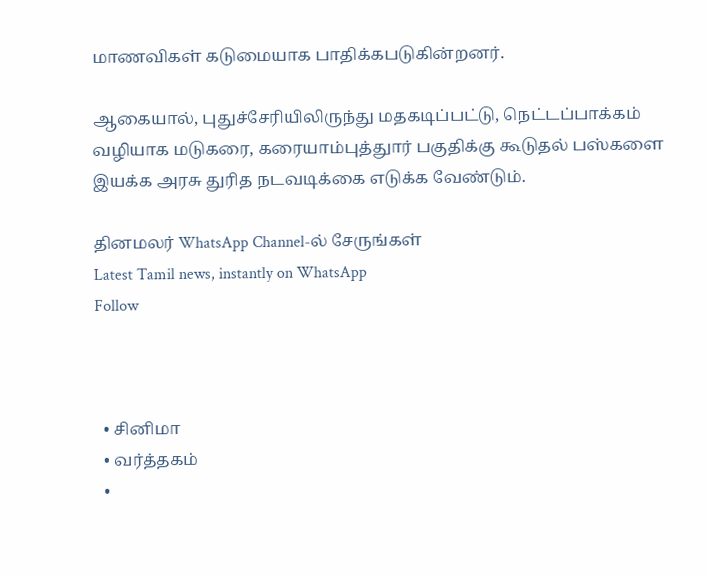மாணவிகள் கடுமையாக பாதிக்கபடுகின்றனர்.

ஆகையால், புதுச்சேரியிலிருந்து மதகடிப்பட்டு, நெட்டப்பாக்கம் வழியாக மடுகரை, கரையாம்புத்துார் பகுதிக்கு கூடுதல் பஸ்களை இயக்க அரசு துரித நடவடிக்கை எடுக்க வேண்டும்.

தினமலர் WhatsApp Channel-ல் சேருங்கள்
Latest Tamil news, instantly on WhatsApp
Follow



  • சினிமா
  • வர்த்தகம்
  •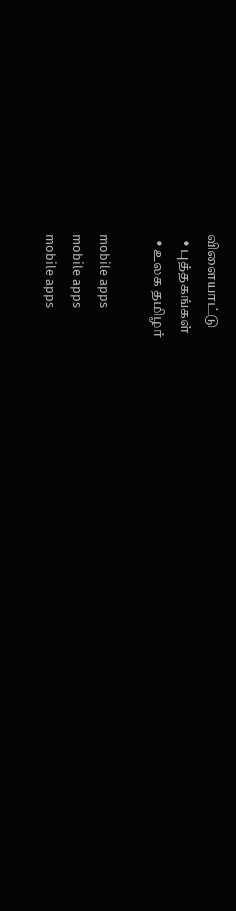விளையாட்டு
  • புத்தகங்கள்
  • உலக தமிழர்

mobile apps
mobile apps
mobile apps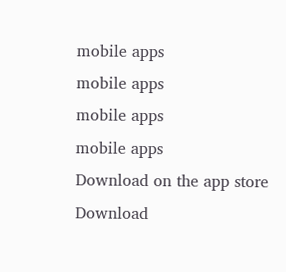mobile apps
mobile apps
mobile apps
mobile apps
Download on the app store
Download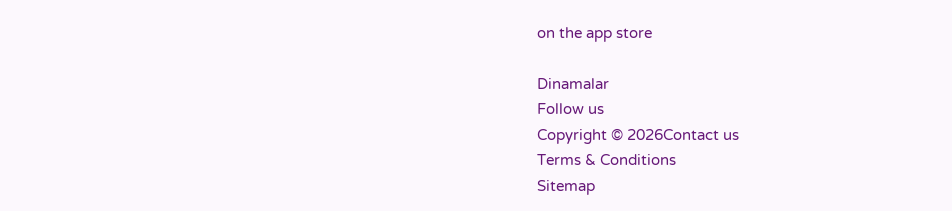on the app store

Dinamalar
Follow us
Copyright © 2026Contact us
Terms & Conditions
Sitemap